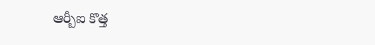ఆర్బీఐ కొత్త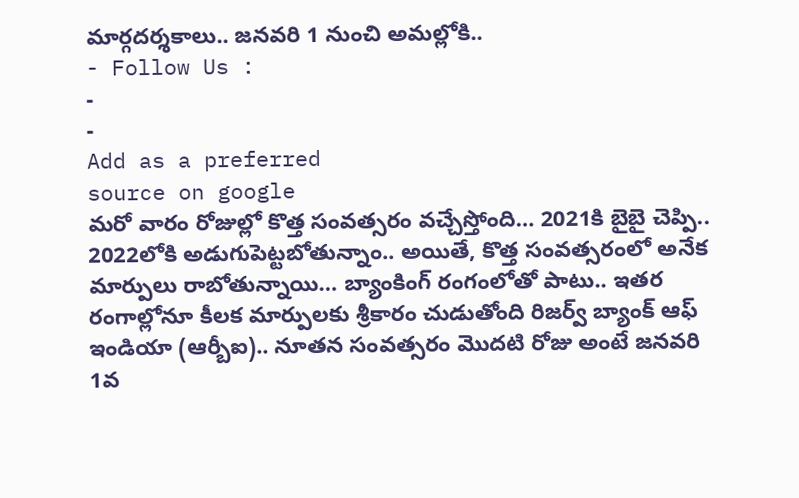మార్గదర్శకాలు.. జనవరి 1 నుంచి అమల్లోకి..
- Follow Us :
-
-
Add as a preferred
source on google
మరో వారం రోజుల్లో కొత్త సంవత్సరం వచ్చేస్తోంది… 2021కి బైబై చెప్పి.. 2022లోకి అడుగుపెట్టబోతున్నాం.. అయితే, కొత్త సంవత్సరంలో అనేక మార్పులు రాబోతున్నాయి… బ్యాంకింగ్ రంగంలోతో పాటు.. ఇతర రంగాల్లోనూ కీలక మార్పులకు శ్రీకారం చుడుతోంది రిజర్వ్ బ్యాంక్ ఆఫ్ ఇండియా (ఆర్బీఐ).. నూతన సంవత్సరం మొదటి రోజు అంటే జనవరి 1వ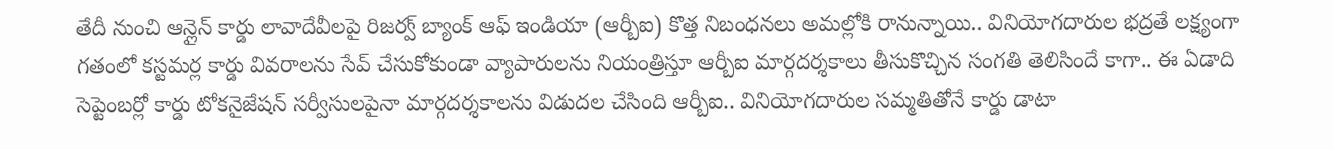తేదీ నుంచి ఆన్లైన్ కార్డు లావాదేవీలపై రిజర్వ్ బ్యాంక్ ఆఫ్ ఇండియా (ఆర్బీఐ) కొత్త నిబంధనలు అమల్లోకి రానున్నాయి.. వినియోగదారుల భద్రతే లక్ష్యంగా గతంలో కస్టమర్ల కార్డు వివరాలను సేవ్ చేసుకోకుండా వ్యాపారులను నియంత్రిస్తూ ఆర్బీఐ మార్గదర్శకాలు తీసుకొచ్చిన సంగతి తెలిసిందే కాగా.. ఈ ఏడాది సెప్టెంబర్లో కార్డు టోకనైజేషన్ సర్వీసులపైనా మార్గదర్శకాలను విడుదల చేసింది ఆర్బీఐ.. వినియోగదారుల సమ్మతితోనే కార్డు డాటా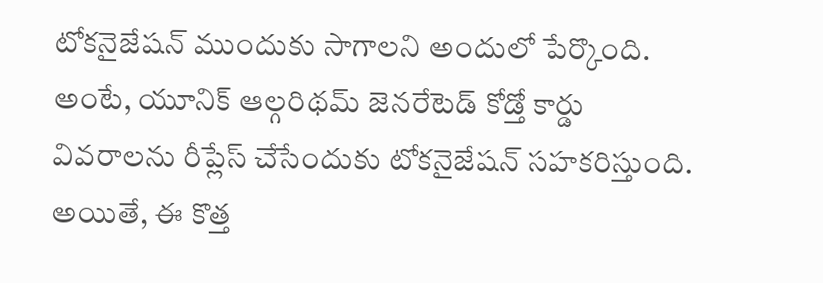టోకనైజేషన్ ముందుకు సాగాలని అందులో పేర్కొంది. అంటే, యూనిక్ ఆల్గరిథమ్ జెనరేటెడ్ కోడ్తో కార్డు వివరాలను రీప్లేస్ చేసేందుకు టోకనైజేషన్ సహకరిస్తుంది. అయితే, ఈ కొత్త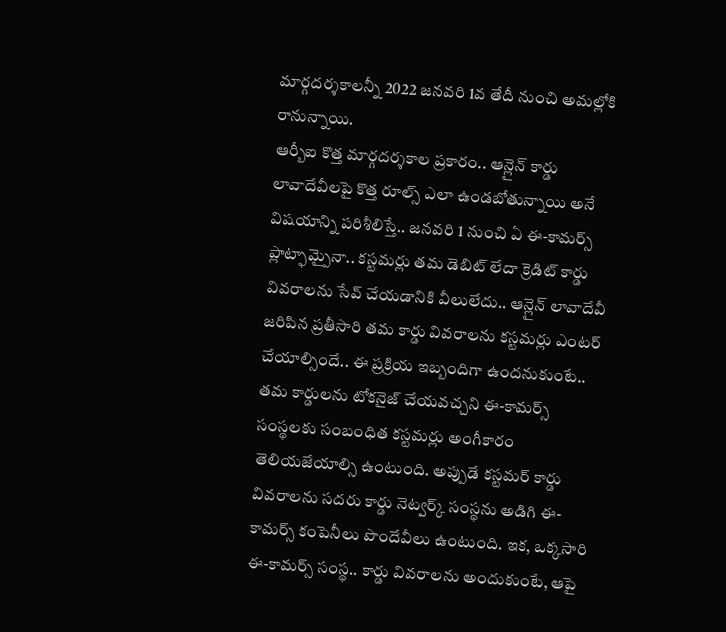మార్గదర్శకాలన్నీ 2022 జనవరి 1వ తేదీ నుంచి అమల్లోకి రానున్నాయి.
ఆర్బీఐ కొత్త మార్గదర్శకాల ప్రకారం.. ఆన్లైన్ కార్డు లావాదేవీలపై కొత్త రూల్స్ ఎలా ఉండబోతున్నాయి అనే విషయాన్ని పరిశీలిస్తే.. జనవరి 1 నుంచి ఏ ఈ-కామర్స్ ప్లాట్ఫామ్పైనా.. కస్టమర్లు తమ డెబిట్ లేదా క్రెడిట్ కార్డు వివరాలను సేవ్ చేయడానికి వీలులేదు.. ఆన్లైన్ లావాదేవీ జరిపిన ప్రతీసారి తమ కార్డు వివరాలను కస్టమర్లు ఎంటర్ చేయాల్సిందే.. ఈ ప్రక్రియ ఇబ్బందిగా ఉందనుకుంటే.. తమ కార్డులను టోకనైజ్ చేయవచ్చని ఈ-కామర్స్ సంస్థలకు సంబంధిత కస్టమర్లు అంగీకారం తెలియజేయాల్సి ఉంటుంది. అప్పుడే కస్టమర్ కార్డు వివరాలను సదరు కార్డు నెట్వర్క్ సంస్థను అడిగి ఈ-కామర్స్ కంపెనీలు పొందేవీలు ఉంటుంది. ఇక, ఒక్కసారి ఈ-కామర్స్ సంస్థ.. కార్డు వివరాలను అందుకుంటే, ఆపై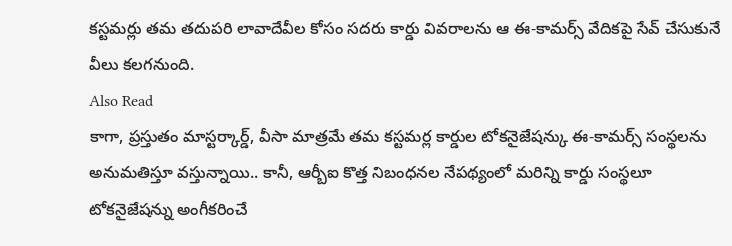కస్టమర్లు తమ తదుపరి లావాదేవీల కోసం సదరు కార్డు వివరాలను ఆ ఈ-కామర్స్ వేదికపై సేవ్ చేసుకునే వీలు కలగనుంది.
Also Read
కాగా, ప్రస్తుతం మాస్టర్కార్డ్, వీసా మాత్రమే తమ కస్టమర్ల కార్డుల టోకనైజేషన్కు ఈ-కామర్స్ సంస్థలను అనుమతిస్తూ వస్తున్నాయి.. కానీ, ఆర్బీఐ కొత్త నిబంధనల నేపథ్యంలో మరిన్ని కార్డు సంస్థలూ టోకనైజేషన్ను అంగీకరించే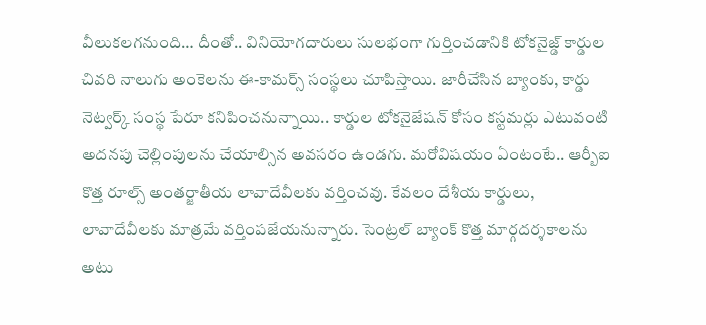వీలుకలగనుంది… దీంతో.. వినియోగదారులు సులభంగా గుర్తించడానికి టోకనైజ్డ్ కార్డుల చివరి నాలుగు అంకెలను ఈ-కామర్స్ సంస్థలు చూపిస్తాయి. జారీచేసిన బ్యాంకు, కార్డు నెట్వర్క్ సంస్థ పేరూ కనిపించనున్నాయి.. కార్డుల టోకనైజేషన్ కోసం కస్టమర్లు ఎటువంటి అదనపు చెల్లింపులను చేయాల్సిన అవసరం ఉండగు. మరోవిషయం ఏంటంటే.. ఆర్బీఐ కొత్త రూల్స్ అంతర్జాతీయ లావాదేవీలకు వర్తించవు. కేవలం దేశీయ కార్డులు, లావాదేవీలకు మాత్రమే వర్తింపజేయనున్నారు. సెంట్రల్ బ్యాంక్ కొత్త మార్గదర్శకాలను అటు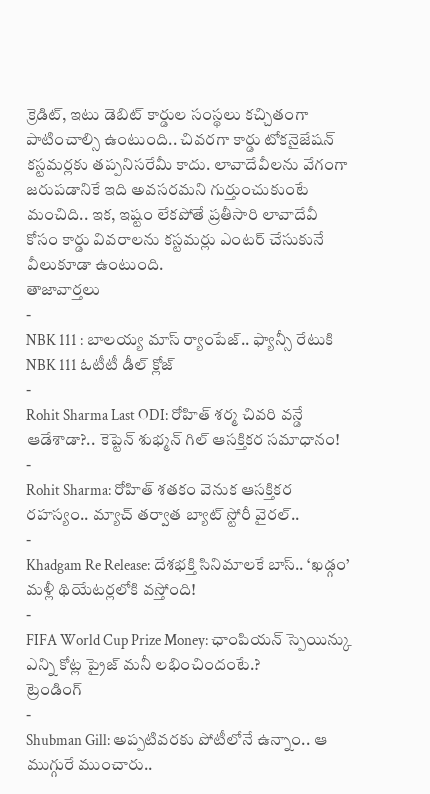క్రెడిట్, ఇటు డెబిట్ కార్డుల సంస్థలు కచ్చితంగా పాటించాల్సి ఉంటుంది.. చివరగా కార్డు టోకనైజేషన్ కస్టమర్లకు తప్పనిసరేమీ కాదు. లావాదేవీలను వేగంగా జరుపడానికే ఇది అవసరమని గుర్తుంచుకుంటే మంచిది.. ఇక, ఇష్టం లేకపోతే ప్రతీసారి లావాదేవీ కోసం కార్డు వివరాలను కస్టమర్లు ఎంటర్ చేసుకునే వీలుకూడా ఉంటుంది.
తాజావార్తలు
-
NBK 111 : బాలయ్య మాస్ ర్యాంపేజ్.. ఫ్యాన్సీ రేటుకి NBK 111 ఓటీటీ డీల్ క్లోజ్
-
Rohit Sharma Last ODI: రోహిత్ శర్మ చివరి వన్డే ఆడేశాడా?.. కెప్టెన్ శుభ్మన్ గిల్ ఆసక్తికర సమాధానం!
-
Rohit Sharma: రోహిత్ శతకం వెనుక ఆసక్తికర రహస్యం.. మ్యాచ్ తర్వాత బ్యాట్ స్టోరీ వైరల్..
-
Khadgam Re Release: దేశభక్తి సినిమాలకే బాస్.. ‘ఖడ్గం’ మళ్లీ థియేటర్లలోకి వస్తోంది!
-
FIFA World Cup Prize Money: ఛాంపియన్ స్పెయిన్కు ఎన్ని కోట్ల ప్రైజ్ మనీ లభించిందంటే.?
ట్రెండింగ్
-
Shubman Gill: అప్పటివరకు పోటీలోనే ఉన్నాం.. ఆ ముగ్గురే ముంచారు..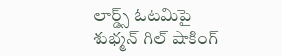లార్డ్స్ ఓటమిపై శుభ్మన్ గిల్ షాకింగ్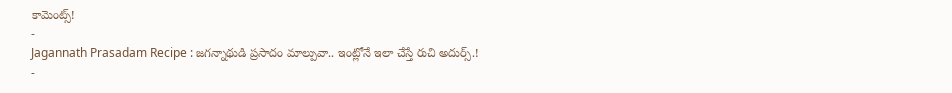కామెంట్స్!
-
Jagannath Prasadam Recipe : జగన్నాథుడి ప్రసాదం మాల్పువా.. ఇంట్లోనే ఇలా చేస్తే రుచి అదుర్స్.!
-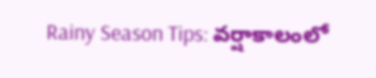Rainy Season Tips: వర్షాకాలంలో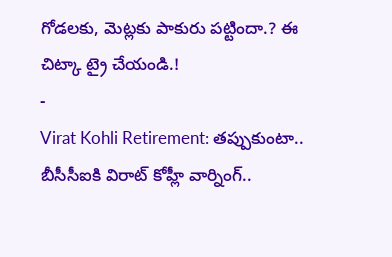గోడలకు, మెట్లకు పాకురు పట్టిందా.? ఈ చిట్కా ట్రై చేయండి.!
-
Virat Kohli Retirement: తప్పుకుంటా.. బీసీసీఐకి విరాట్ కోహ్లీ వార్నింగ్..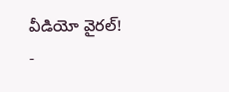వీడియో వైరల్!
-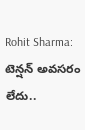Rohit Sharma: టెన్షన్ అవసరం లేదు..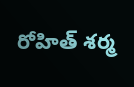రోహిత్ శర్మ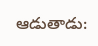ఆడుతాడు: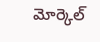మోర్కెల్